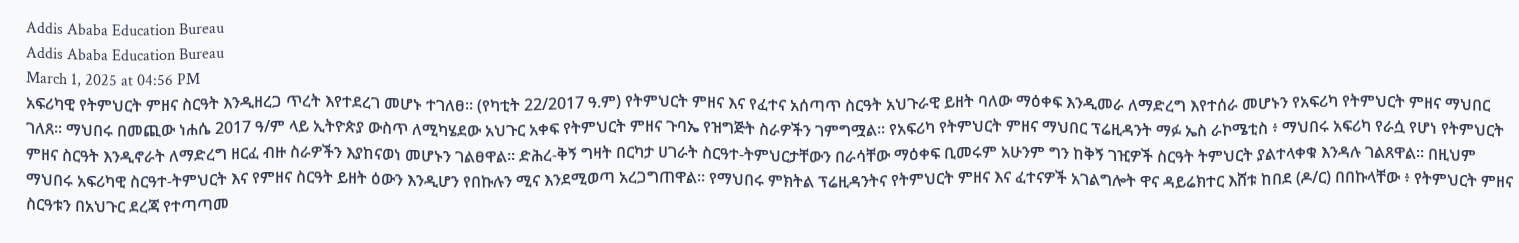Addis Ababa Education Bureau
Addis Ababa Education Bureau
March 1, 2025 at 04:56 PM
አፍሪካዊ የትምህርት ምዘና ስርዓት እንዲዘረጋ ጥረት እየተደረገ መሆኑ ተገለፀ፡፡ (የካቲት 22/2017 ዓ.ም) የትምህርት ምዘና እና የፈተና አሰጣጥ ስርዓት አህጉራዊ ይዘት ባለው ማዕቀፍ እንዲመራ ለማድረግ እየተሰራ መሆኑን የአፍሪካ የትምህርት ምዘና ማህበር ገለጸ። ማህበሩ በመጪው ነሐሴ 2017 ዓ/ም ላይ ኢትዮጵያ ውስጥ ለሚካሄደው አህጉር አቀፍ የትምህርት ምዘና ጉባኤ የዝግጅት ስራዎችን ገምግሟል። የአፍሪካ የትምህርት ምዘና ማህበር ፕሬዚዳንት ማፉ ኤስ ራኮሜቲስ ፥ ማህበሩ አፍሪካ የራሷ የሆነ የትምህርት ምዘና ስርዓት እንዲኖራት ለማድረግ ዘርፈ ብዙ ስራዎችን እያከናወነ መሆኑን ገልፀዋል። ድሕረ-ቅኝ ግዛት በርካታ ሀገራት ስርዓተ-ትምህርታቸውን በራሳቸው ማዕቀፍ ቢመሩም አሁንም ግን ከቅኝ ገዢዎች ስርዓት ትምህርት ያልተላቀቁ እንዳሉ ገልጸዋል፡፡ በዚህም ማህበሩ አፍሪካዊ ስርዓተ-ትምህርት እና የምዘና ስርዓት ይዘት ዕውን እንዲሆን የበኩሉን ሚና እንደሚወጣ አረጋግጠዋል። የማህበሩ ምክትል ፕሬዚዳንትና የትምህርት ምዘና እና ፈተናዎች አገልግሎት ዋና ዳይሬክተር እሸቱ ከበደ (ዶ/ር) በበኩላቸው ፥ የትምህርት ምዘና ስርዓቱን በአህጉር ደረጃ የተጣጣመ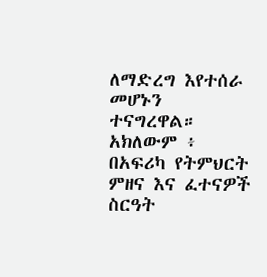ለማድረግ እየተሰራ መሆኑን ተናግረዋል። አክለውም ፥ በአፍሪካ የትምህርት ምዘና እና ፈተናዎች ስርዓት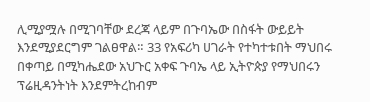ሊሚያሟሉ በሚገባቸው ደረጃ ላይም በጉባኤው በስፋት ውይይት እንደሚያደርግም ገልፀዋል። 33 የአፍሪካ ሀገራት የተካተቱበት ማህበሩ በቀጣይ በሚካሔደው አህጉር አቀፍ ጉባኤ ላይ ኢትዮጵያ የማህበሩን ፕሬዚዳንትነት እንደምትረከብም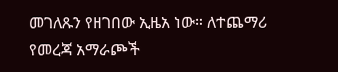መገለጹን የዘገበው ኢዜአ ነው። ለተጨማሪ የመረጃ አማራጮች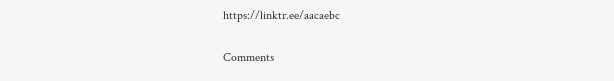https://linktr.ee/aacaebc

Comments